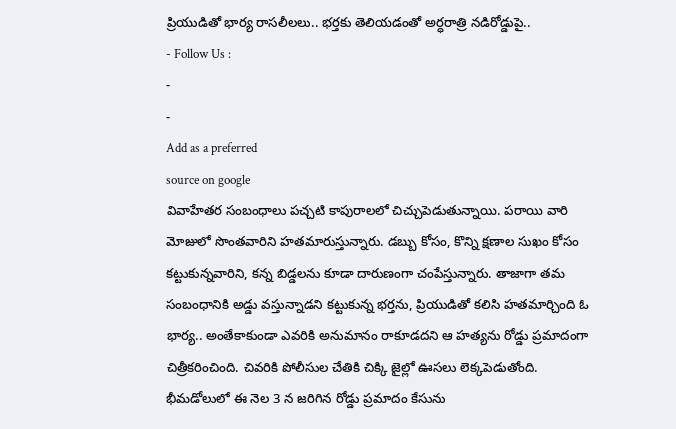ప్రియుడితో భార్య రాసలీలలు.. భర్తకు తెలియడంతో అర్ధరాత్రి నడిరోడ్డుపై..
- Follow Us :
-
-
Add as a preferred
source on google
వివాహేతర సంబంధాలు పచ్చటి కాపురాలలో చిచ్చుపెడుతున్నాయి. పరాయి వారి మోజులో సొంతవారిని హతమారుస్తున్నారు. డబ్బు కోసం, కొన్ని క్షణాల సుఖం కోసం కట్టుకున్నవారిని, కన్న బిడ్డలను కూడా దారుణంగా చంపేస్తున్నారు. తాజాగా తమ సంబంధానికి అడ్డు వస్తున్నాడని కట్టుకున్న భర్తను, ప్రియుడితో కలిసి హతమార్చింది ఓ భార్య.. అంతేకాకుండా ఎవరికి అనుమానం రాకూడదని ఆ హత్యను రోడ్డు ప్రమాదంగా చిత్రీకరించింది. చివరికి పోలీసుల చేతికి చిక్కి జైల్లో ఊసలు లెక్కపెడుతోంది. భీమడోలులో ఈ నెల 3 న జరిగిన రోడ్డు ప్రమాదం కేసును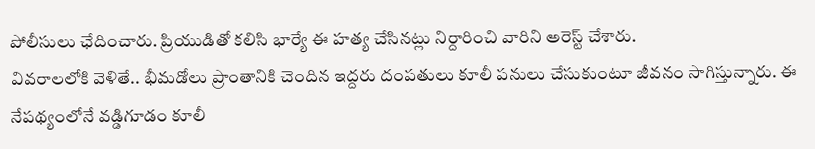పోలీసులు ఛేదించారు. ప్రియుడితో కలిసి భార్యే ఈ హత్య చేసినట్లు నిర్దారించి వారిని అరెస్ట్ చేశారు.
వివరాలలోకి వెళితే.. భీమడోలు ప్రాంతానికి చెందిన ఇద్దరు దంపతులు కూలీ పనులు చేసుకుంటూ జీవనం సాగిస్తున్నారు. ఈ నేపథ్యంలోనే వడ్డిగూడం కూలీ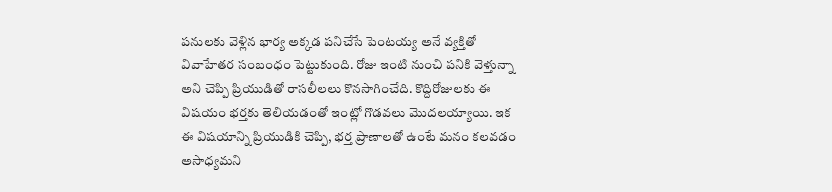పనులకు వెళ్లిన భార్య అక్కడ పనిచేసే పెంటయ్య అనే వ్యక్తితో వివాహేతర సంబంధం పెట్టుకుంది. రోజు ఇంటి నుంచి పనికి వెళ్తున్నా అని చెప్పి ప్రియుడితో రాసలీలలు కొనసాగించేది. కొద్దిరోజులకు ఈ విషయం భర్తకు తెలియడంతో ఇంట్లో గొడవలు మొదలయ్యాయి. ఇక ఈ విషయాన్ని ప్రియుడికి చెప్పి, భర్త ప్రాణాలతో ఉంటే మనం కలవడం అసాధ్యమని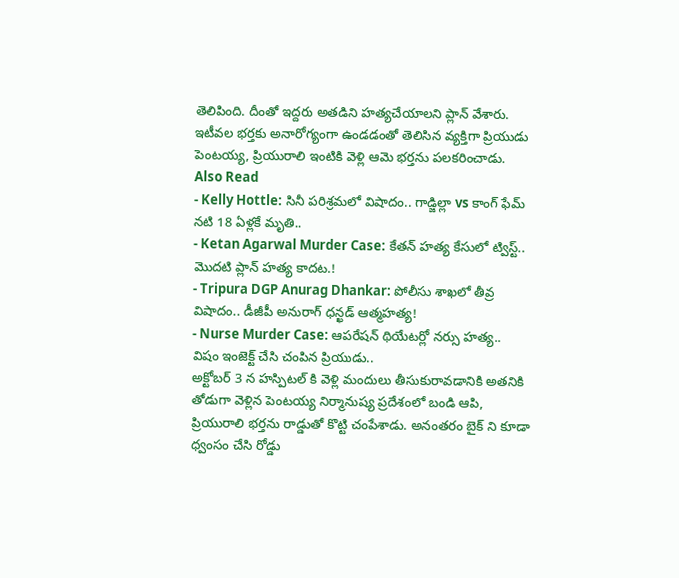తెలిపింది. దీంతో ఇద్దరు అతడిని హత్యచేయాలని ప్లాన్ వేశారు. ఇటీవల భర్తకు అనారోగ్యంగా ఉండడంతో తెలిసిన వ్యక్తిగా ప్రియుడు పెంటయ్య, ప్రియురాలి ఇంటికి వెళ్లి ఆమె భర్తను పలకరించాడు.
Also Read
- Kelly Hottle: సినీ పరిశ్రమలో విషాదం.. గాడ్జిల్లా vs కాంగ్ ఫేమ్ నటి 18 ఏళ్లకే మృతి..
- Ketan Agarwal Murder Case: కేతన్ హత్య కేసులో ట్విస్ట్.. మొదటి ప్లాన్ హత్య కాదట.!
- Tripura DGP Anurag Dhankar: పోలీసు శాఖలో తీవ్ర విషాదం.. డీజీపీ అనురాగ్ ధన్ఖడ్ ఆత్మహత్య!
- Nurse Murder Case: ఆపరేషన్ థియేటర్లో నర్సు హత్య.. విషం ఇంజెక్ట్ చేసి చంపిన ప్రియుడు..
అక్టోబర్ 3 న హస్పిటల్ కి వెళ్లి మందులు తీసుకురావడానికి అతనికి తోడుగా వెళ్లిన పెంటయ్య నిర్మానుష్య ప్రదేశంలో బండి ఆపి, ప్రియురాలి భర్తను రాడ్డుతో కొట్టి చంపేశాడు. అనంతరం బైక్ ని కూడా ధ్వంసం చేసి రోడ్డు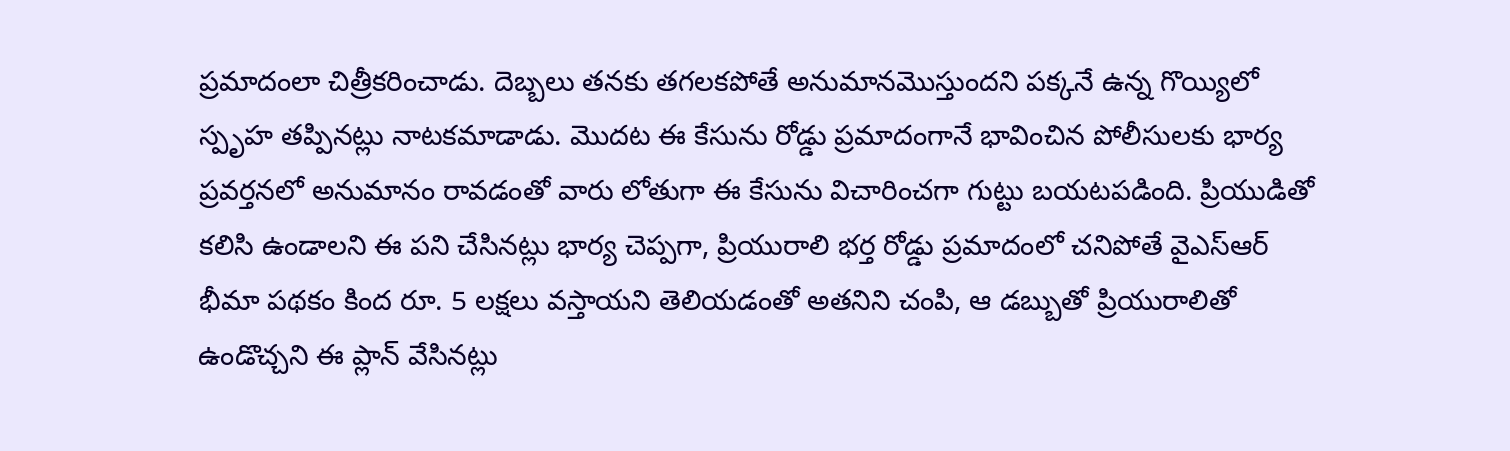ప్రమాదంలా చిత్రీకరించాడు. దెబ్బలు తనకు తగలకపోతే అనుమానమొస్తుందని పక్కనే ఉన్న గొయ్యిలో స్పృహ తప్పినట్లు నాటకమాడాడు. మొదట ఈ కేసును రోడ్డు ప్రమాదంగానే భావించిన పోలీసులకు భార్య ప్రవర్తనలో అనుమానం రావడంతో వారు లోతుగా ఈ కేసును విచారించగా గుట్టు బయటపడింది. ప్రియుడితో కలిసి ఉండాలని ఈ పని చేసినట్లు భార్య చెప్పగా, ప్రియురాలి భర్త రోడ్డు ప్రమాదంలో చనిపోతే వైఎస్ఆర్ భీమా పథకం కింద రూ. 5 లక్షలు వస్తాయని తెలియడంతో అతనిని చంపి, ఆ డబ్బుతో ప్రియురాలితో ఉండొచ్చని ఈ ప్లాన్ వేసినట్లు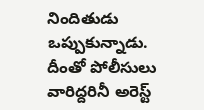నిందితుడు ఒప్పుకున్నాడు. దీంతో పోలీసులు వారిద్దరినీ అరెస్ట్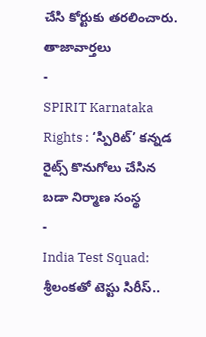చేసి కోర్టుకు తరలించారు.
తాజావార్తలు
-
SPIRIT Karnataka Rights : ‘స్పిరిట్’ కన్నడ రైట్స్ కొనుగోలు చేసిన బడా నిర్మాణ సంస్థ
-
India Test Squad: శ్రీలంకతో టెస్టు సిరీస్..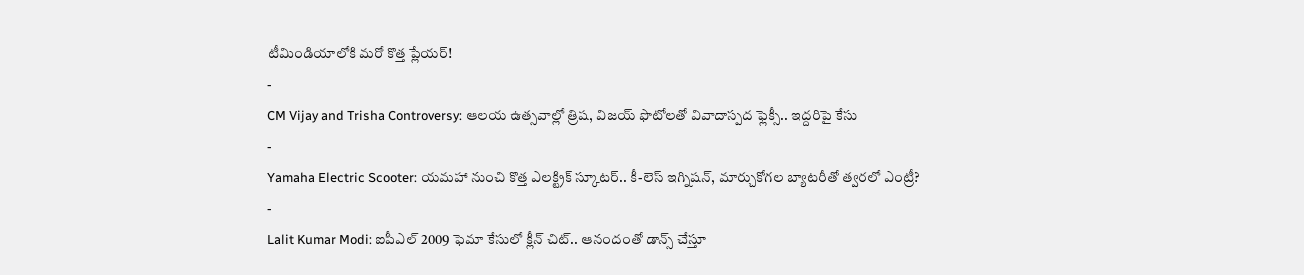టీమిండియాలోకి మరో కొత్త ప్లేయర్!
-
CM Vijay and Trisha Controversy: ఆలయ ఉత్సవాల్లో త్రిష, విజయ్ ఫొటోలతో వివాదాస్పద ఫ్లెక్సీ.. ఇద్దరిపై కేసు
-
Yamaha Electric Scooter: యమహా నుంచి కొత్త ఎలక్ట్రిక్ స్కూటర్.. కీ-లెస్ ఇగ్నిషన్, మార్చుకోగల బ్యాటరీతో త్వరలో ఎంట్రీ?
-
Lalit Kumar Modi: ఐపీఎల్ 2009 ఫెమా కేసులో క్లీన్ చిట్.. ఆనందంతో డాన్స్ చేస్తూ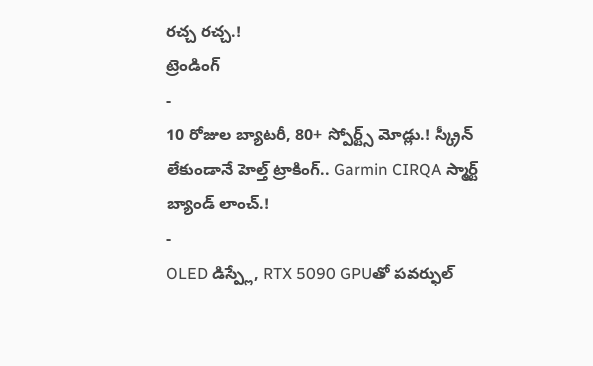రచ్చ రచ్చ.!
ట్రెండింగ్
-
10 రోజుల బ్యాటరీ, 80+ స్పోర్ట్స్ మోడ్లు.! స్క్రీన్ లేకుండానే హెల్త్ ట్రాకింగ్.. Garmin CIRQA స్మార్ట్ బ్యాండ్ లాంచ్.!
-
OLED డిస్ప్లే, RTX 5090 GPUతో పవర్ఫుల్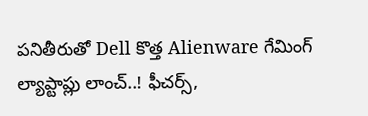పనితీరుతో Dell కొత్త Alienware గేమింగ్ ల్యాప్టాప్లు లాంచ్..! ఫీచర్స్,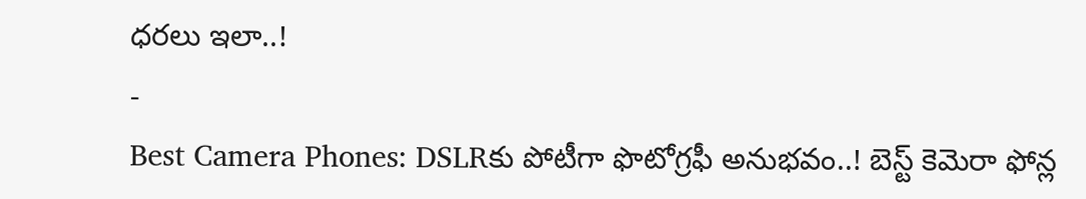ధరలు ఇలా..!
-
Best Camera Phones: DSLRకు పోటీగా ఫొటోగ్రఫీ అనుభవం..! బెస్ట్ కెమెరా ఫోన్ల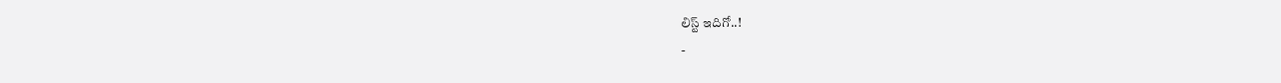లిస్ట్ ఇదిగో..!
-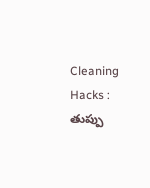Cleaning Hacks : తుప్పు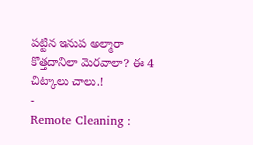పట్టిన ఇనుప అల్మారా కొత్తదానిలా మెరవాలా? ఈ 4 చిట్కాలు చాలు.!
-
Remote Cleaning :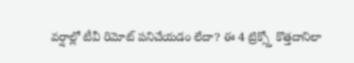వర్షాల్లో టీవీ రిమోట్ పనిచేయడం లేదా? ఈ 4 ట్రిక్స్తో కొత్తదానిలా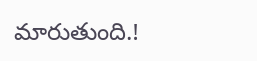మారుతుంది.!